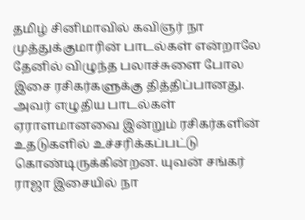தமிழ் சினிமாவில் கவிஞர் நா முத்துக்குமாரின் பாடல்கள் என்றாலே தேனில் விழுந்த பலாச்சுளை போல இசை ரசிகர்களுக்கு தித்திப்பானது. அவர் எழுதிய பாடல்கள் ஏராளமானவை இன்றும் ரசிகர்களின் உதடுகளில் உச்சரிக்கப்பட்டு கொண்டிருக்கின்றன. யுவன் சங்கர் ராஜா இசையில் நா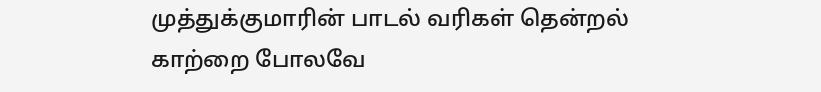முத்துக்குமாரின் பாடல் வரிகள் தென்றல் காற்றை போலவே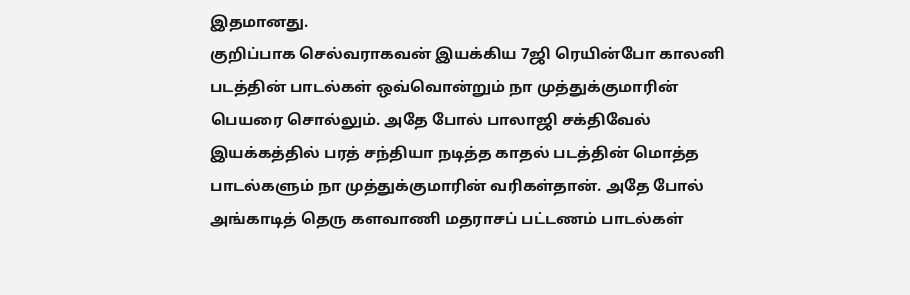இதமானது.
குறிப்பாக செல்வராகவன் இயக்கிய 7ஜி ரெயின்போ காலனி படத்தின் பாடல்கள் ஒவ்வொன்றும் நா முத்துக்குமாரின் பெயரை சொல்லும். அதே போல் பாலாஜி சக்திவேல் இயக்கத்தில் பரத் சந்தியா நடித்த காதல் படத்தின் மொத்த பாடல்களும் நா முத்துக்குமாரின் வரிகள்தான். அதே போல் அங்காடித் தெரு களவாணி மதராசப் பட்டணம் பாடல்கள்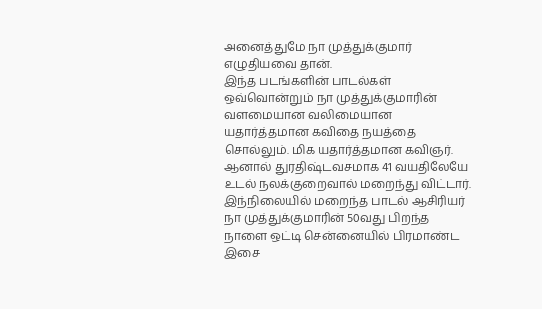அனைத்துமே நா முத்துக்குமார் எழுதியவை தான்.
இந்த படங்களின் பாடல்கள் ஒவ்வொன்றும் நா முத்துக்குமாரின் வளமையான வலிமையான யதார்த்தமான கவிதை நயத்தை சொல்லும். மிக யதார்த்தமான கவிஞர். ஆனால் துரதிஷ்டவசமாக 41 வயதிலேயே உடல் நலக்குறைவால் மறைந்து விட்டார். இந்நிலையில் மறைந்த பாடல் ஆசிரியர் நா முத்துக்குமாரின் 50வது பிறந்த நாளை ஒட்டி சென்னையில் பிரமாண்ட இசை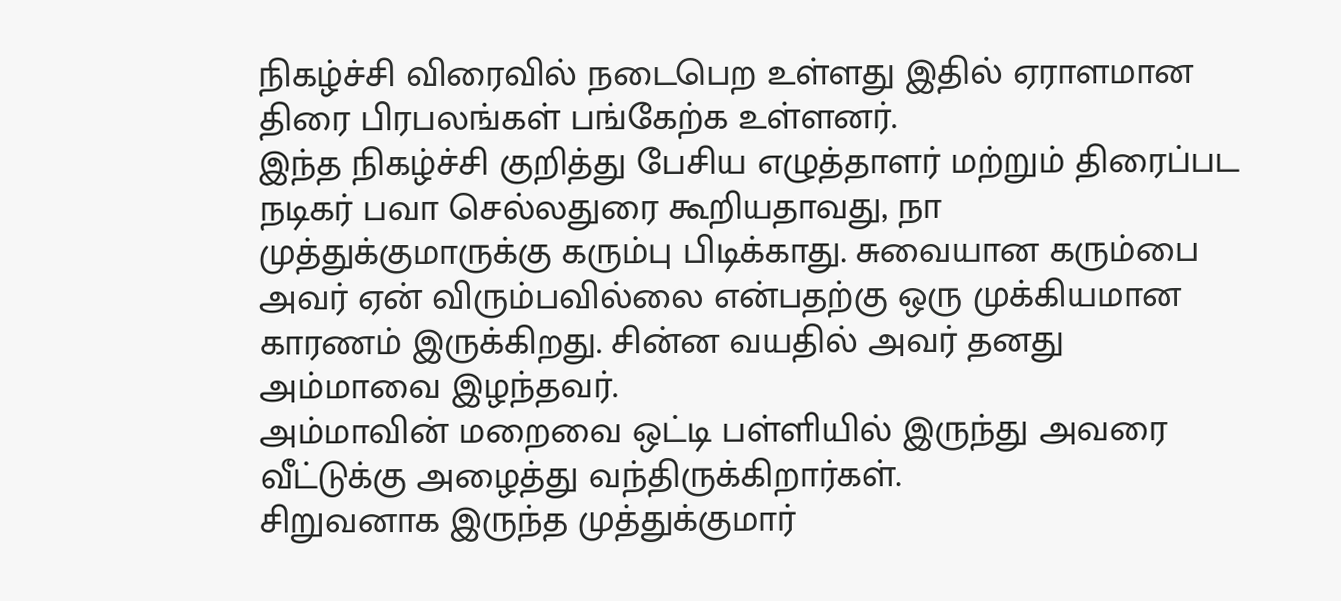நிகழ்ச்சி விரைவில் நடைபெற உள்ளது இதில் ஏராளமான திரை பிரபலங்கள் பங்கேற்க உள்ளனர்.
இந்த நிகழ்ச்சி குறித்து பேசிய எழுத்தாளர் மற்றும் திரைப்பட நடிகர் பவா செல்லதுரை கூறியதாவது, நா முத்துக்குமாருக்கு கரும்பு பிடிக்காது. சுவையான கரும்பை அவர் ஏன் விரும்பவில்லை என்பதற்கு ஒரு முக்கியமான காரணம் இருக்கிறது. சின்ன வயதில் அவர் தனது அம்மாவை இழந்தவர்.
அம்மாவின் மறைவை ஒட்டி பள்ளியில் இருந்து அவரை வீட்டுக்கு அழைத்து வந்திருக்கிறார்கள்.
சிறுவனாக இருந்த முத்துக்குமார்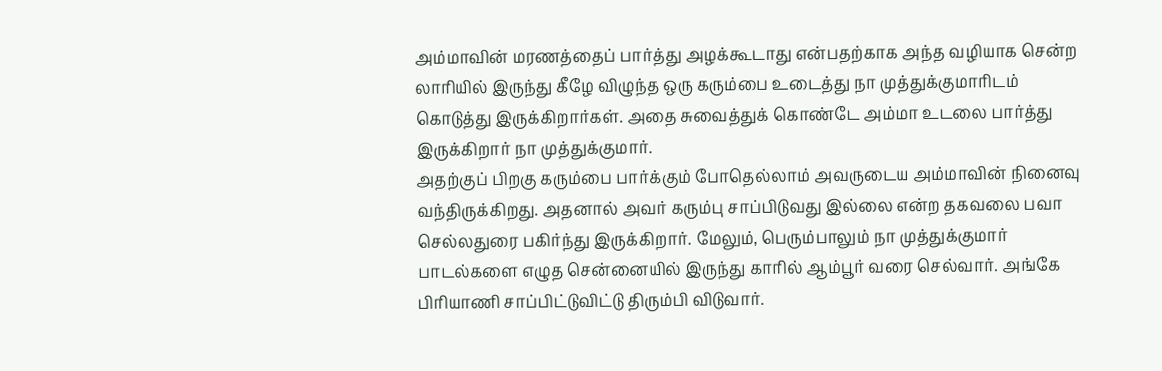அம்மாவின் மரணத்தைப் பார்த்து அழக்கூடாது என்பதற்காக அந்த வழியாக சென்ற லாரியில் இருந்து கீழே விழுந்த ஒரு கரும்பை உடைத்து நா முத்துக்குமாரிடம் கொடுத்து இருக்கிறார்கள். அதை சுவைத்துக் கொண்டே அம்மா உடலை பார்த்து இருக்கிறார் நா முத்துக்குமார்.
அதற்குப் பிறகு கரும்பை பார்க்கும் போதெல்லாம் அவருடைய அம்மாவின் நினைவு வந்திருக்கிறது. அதனால் அவர் கரும்பு சாப்பிடுவது இல்லை என்ற தகவலை பவா செல்லதுரை பகிர்ந்து இருக்கிறார். மேலும், பெரும்பாலும் நா முத்துக்குமார் பாடல்களை எழுத சென்னையில் இருந்து காரில் ஆம்பூர் வரை செல்வார். அங்கே பிரியாணி சாப்பிட்டுவிட்டு திரும்பி விடுவார்.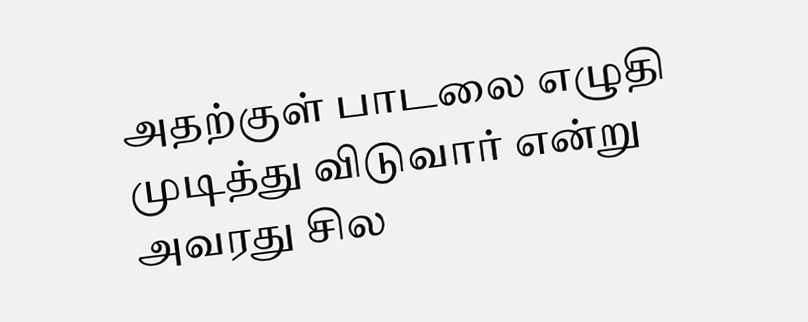அதற்குள் பாடலை எழுதி முடித்து விடுவார் என்று அவரது சில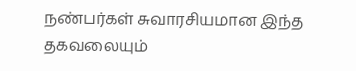நண்பர்கள் சுவாரசியமான இந்த தகவலையும்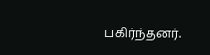பகிர்ந்தனர்.